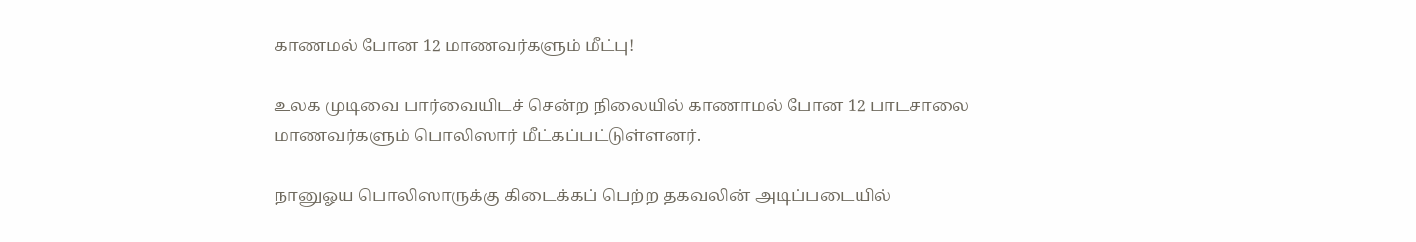காணமல் போன 12 மாணவர்களும் மீட்பு!

உலக முடிவை பார்வையிடச் சென்ற நிலையில் காணாமல் போன 12 பாடசாலை மாணவர்களும் பொலிஸார் மீட்கப்பட்டுள்ளனர்.

நானுஓய பொலிஸாருக்கு கிடைக்கப் பெற்ற தகவலின் அடிப்படையில்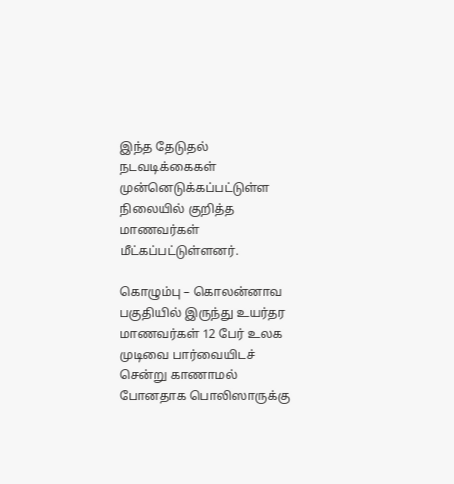இந்த தேடுதல் நடவடிக்கைகள் முன்னெடுக்கப்பட்டுள்ள நிலையில் குறித்த மாணவர்கள் மீட்கப்பட்டுள்ளனர்.

கொழும்பு – கொலன்னாவ பகுதியில் இருந்து உயர்தர மாணவர்கள் 12 பேர் உலக முடிவை பார்வையிடச் சென்று காணாமல் போனதாக பொலிஸாருக்கு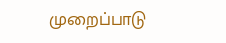முறைப்பாடு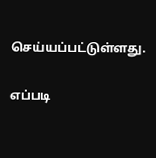செய்யப்பட்டுள்ளது.

எப்படி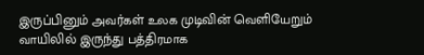இருப்பினும் அவர்கள் உலக முடிவின் வெளியேறும் வாயிலில் இருந்து பத்திரமாக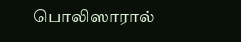பொலிஸாரால்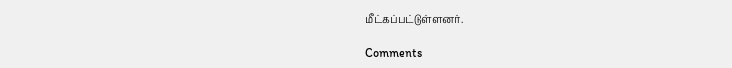மீட்கப்பட்டுள்ளனர்.

Comments